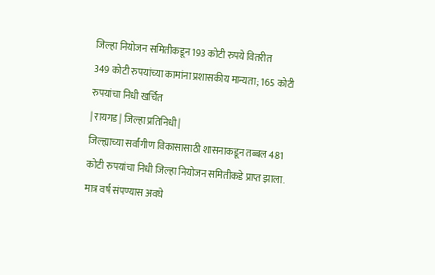जिल्हा नियोजन समितीकडून 193 कोटी रुपये वितरीत
349 कोटी रुपयांच्या कामांना प्रशासकीय मान्यता; 165 कोटी रुपयांचा निधी खर्चित
| रायगड | जिल्हा प्रतिनिधी |
जिल्ह्याच्या सर्वांगीण विकासासाठी शासनाकडून तब्बल 481 कोटी रुपयांचा निधी जिल्हा नियोजन समितीकडे प्राप्त झाला. मात्र वर्ष संपण्यास अवघे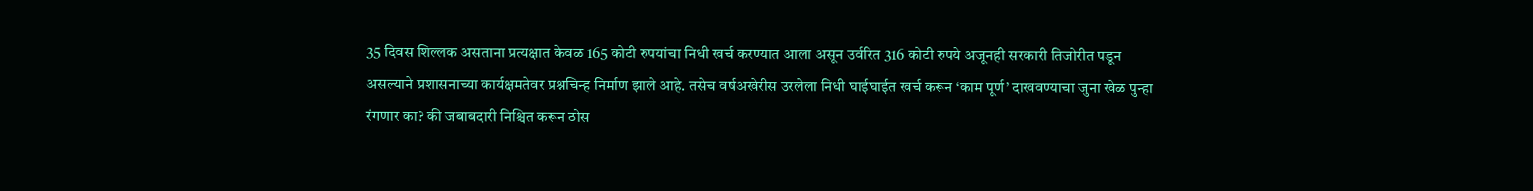35 दिवस शिल्लक असताना प्रत्यक्षात केवळ 165 कोटी रुपयांचा निधी खर्च करण्यात आला असून उर्वरित 316 कोटी रुपये अजूनही सरकारी तिजोरीत पडून असल्याने प्रशासनाच्या कार्यक्षमतेवर प्रश्नचिन्ह निर्माण झाले आहे. तसेच वर्षअखेरीस उरलेला निधी घाईघाईत खर्च करून ‘काम पूर्ण’ दाखवण्याचा जुना खेळ पुन्हा रंगणार का? की जबाबदारी निश्चित करून ठोस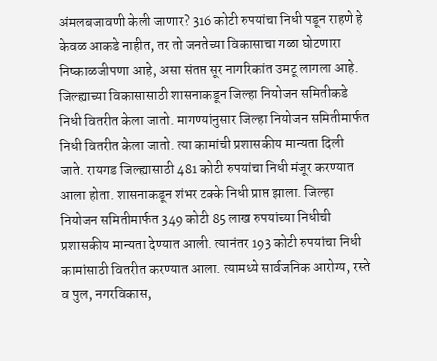अंमलबजावणी केली जाणार? 316 कोटी रुपयांचा निधी पडून राहणे हे केवळ आकडे नाहीत, तर तो जनतेच्या विकासाचा गळा घोटणारा निष्काळजीपणा आहे, असा संतप्त सूर नागरिकांत उमटू लागला आहे.
जिल्ह्याच्या विकासासाठी शासनाकडून जिल्हा नियोजन समितीकडे निधी वितरीत केला जातो. मागण्यांनुसार जिल्हा नियोजन समितीमार्फत निधी वितरीत केला जातो. त्या कामांची प्रशासकीय मान्यता दिली जाते. रायगड जिल्ह्यासाठी 481 कोटी रुपयांचा निधी मंजूर करण्यात आला होता. शासनाकडून शंभर टक्के निधी प्राप्त झाला. जिल्हा नियोजन समितीमार्फत 349 कोटी 85 लाख रुपयांच्या निधीची प्रशासकीय मान्यता देण्यात आली. त्यानंतर 193 कोटी रुपयांचा निधी कामांसाठी वितरीत करण्यात आला. त्यामध्ये सार्वजनिक आरोग्य, रस्ते व पुल, नगरविकास,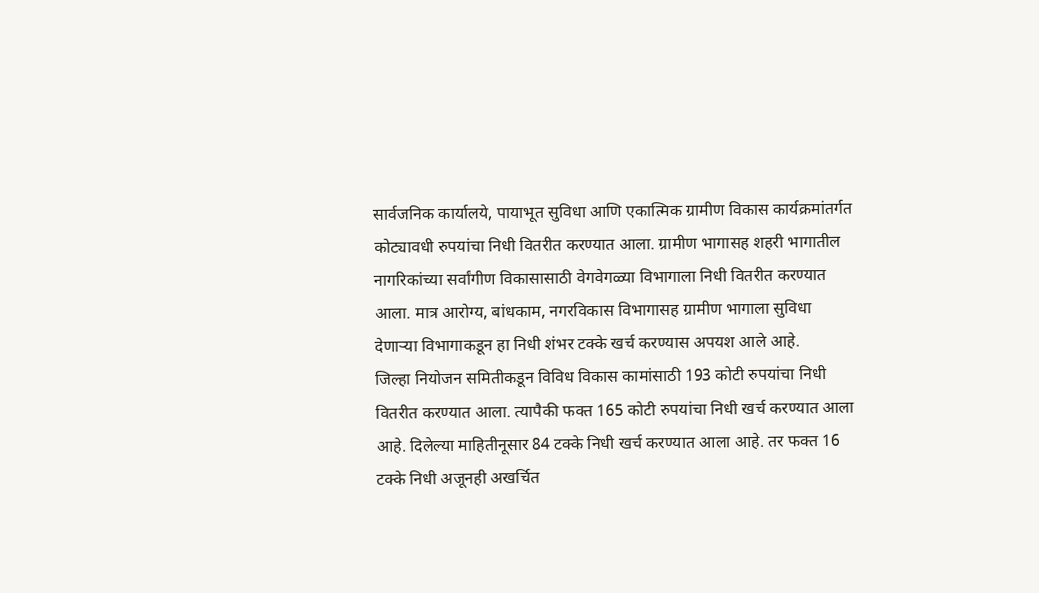सार्वजनिक कार्यालये, पायाभूत सुविधा आणि एकात्मिक ग्रामीण विकास कार्यक्रमांतर्गत कोट्यावधी रुपयांचा निधी वितरीत करण्यात आला. ग्रामीण भागासह शहरी भागातील नागरिकांच्या सर्वांगीण विकासासाठी वेगवेगळ्या विभागाला निधी वितरीत करण्यात आला. मात्र आरोग्य, बांधकाम, नगरविकास विभागासह ग्रामीण भागाला सुविधा देणाऱ्या विभागाकडून हा निधी शंभर टक्के खर्च करण्यास अपयश आले आहे.
जिल्हा नियोजन समितीकडून विविध विकास कामांसाठी 193 कोटी रुपयांचा निधी वितरीत करण्यात आला. त्यापैकी फक्त 165 कोटी रुपयांचा निधी खर्च करण्यात आला आहे. दिलेल्या माहितीनूसार 84 टक्के निधी खर्च करण्यात आला आहे. तर फक्त 16 टक्के निधी अजूनही अखर्चित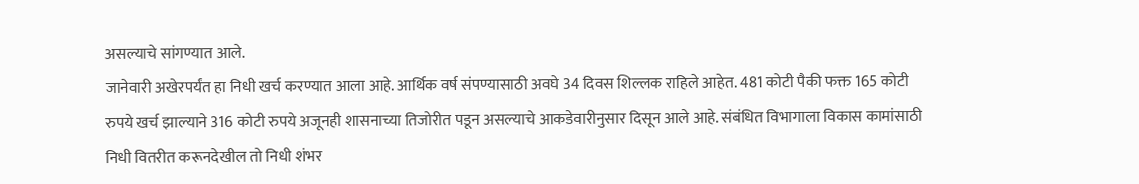असल्याचे सांगण्यात आले.
जानेवारी अखेरपर्यंत हा निधी खर्च करण्यात आला आहे. आर्थिक वर्ष संपण्यासाठी अवघे 34 दिवस शिल्लक राहिले आहेत. 481 कोटी पैकी फक्त 165 कोटी रुपये खर्च झाल्याने 316 कोटी रुपये अजूनही शासनाच्या तिजोरीत पडून असल्याचे आकडेवारीनुसार दिसून आले आहे. संबंधित विभागाला विकास कामांसाठी निधी वितरीत करूनदेखील तो निधी शंभर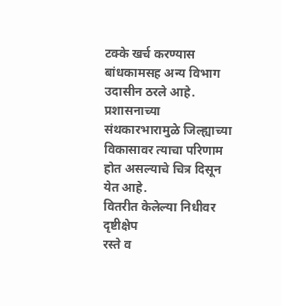टक्के खर्च करण्यास बांधकामसह अन्य विभाग उदासीन ठरले आहे. प्रशासनाच्या संथकारभारामुळे जिल्ह्याच्या विकासावर त्याचा परिणाम होत असल्याचे चित्र दिसून येत आहे.
वितरीत केलेल्या निधीवर दृष्टीक्षेप
रस्ते व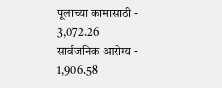पूलाच्या कामासाठी - 3,072.26
सार्वजनिक आरोग्य - 1,906.58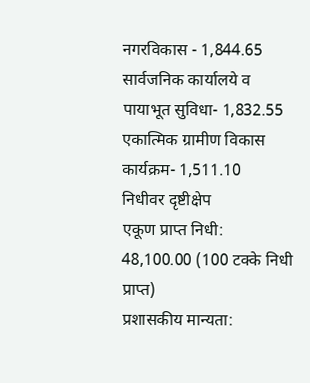नगरविकास - 1,844.65
सार्वजनिक कार्यालये व पायाभूत सुविधा- 1,832.55
एकात्मिक ग्रामीण विकास कार्यक्रम- 1,511.10
निधीवर दृष्टीक्षेप
एकूण प्राप्त निधी: 48,100.00 (100 टक्के निधी प्राप्त)
प्रशासकीय मान्यता: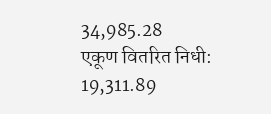34,985.28
एकूण वितरित निधी: 19,311.89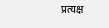प्रत्यक्ष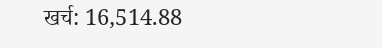खर्च: 16,514.88